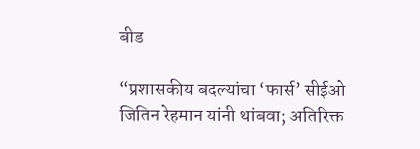बीड

“प्रशासकीय बदल्यांचा ‘फार्स’ सीईओ जितिन रेहमान यांनी थांबवा; अतिरिक्त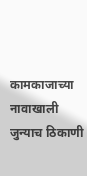कामकाजाच्या नावाखाली जुन्याच ठिकाणी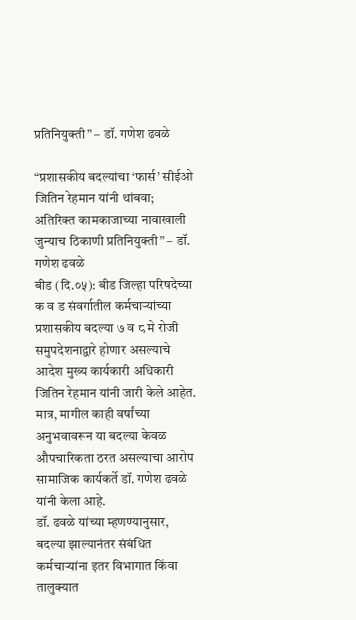प्रतिनियुक्ती” – डॉ. गणेश ढवळे

“प्रशासकीय बदल्यांचा ‘फार्स’ सीईओ जितिन रेहमान यांनी थांबवा; अतिरिक्त कामकाजाच्या नावाखाली जुन्याच ठिकाणी प्रतिनियुक्ती” – डॉ. गणेश ढवळे
बीड (दि.०५): बीड जिल्हा परिषदेच्या क व ड संवर्गातील कर्मचाऱ्यांच्या प्रशासकीय बदल्या ७ व ८ मे रोजी समुपदेशनाद्वारे होणार असल्याचे आदेश मुख्य कार्यकारी अधिकारी जितिन रेहमान यांनी जारी केले आहेत. मात्र, मागील काही वर्षांच्या अनुभवावरून या बदल्या केवळ औपचारिकता ठरत असल्याचा आरोप सामाजिक कार्यकर्ते डॉ. गणेश ढवळे यांनी केला आहे.
डॉ. ढवळे यांच्या म्हणण्यानुसार, बदल्या झाल्यानंतर संबंधित कर्मचाऱ्यांना इतर विभागात किंवा तालुक्यात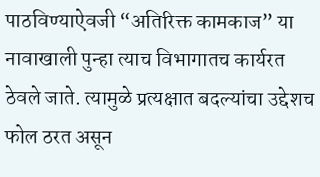पाठविण्याऐवजी “अतिरिक्त कामकाज” या नावाखाली पुन्हा त्याच विभागातच कार्यरत ठेवले जाते. त्यामुळे प्रत्यक्षात बदल्यांचा उद्देशच फोल ठरत असून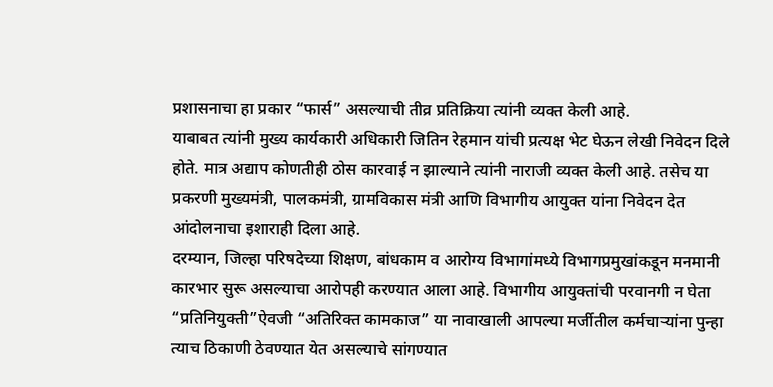प्रशासनाचा हा प्रकार “फार्स” असल्याची तीव्र प्रतिक्रिया त्यांनी व्यक्त केली आहे.
याबाबत त्यांनी मुख्य कार्यकारी अधिकारी जितिन रेहमान यांची प्रत्यक्ष भेट घेऊन लेखी निवेदन दिले होते. मात्र अद्याप कोणतीही ठोस कारवाई न झाल्याने त्यांनी नाराजी व्यक्त केली आहे. तसेच या प्रकरणी मुख्यमंत्री, पालकमंत्री, ग्रामविकास मंत्री आणि विभागीय आयुक्त यांना निवेदन देत आंदोलनाचा इशाराही दिला आहे.
दरम्यान, जिल्हा परिषदेच्या शिक्षण, बांधकाम व आरोग्य विभागांमध्ये विभागप्रमुखांकडून मनमानी कारभार सुरू असल्याचा आरोपही करण्यात आला आहे. विभागीय आयुक्तांची परवानगी न घेता “प्रतिनियुक्ती”ऐवजी “अतिरिक्त कामकाज” या नावाखाली आपल्या मर्जीतील कर्मचाऱ्यांना पुन्हा त्याच ठिकाणी ठेवण्यात येत असल्याचे सांगण्यात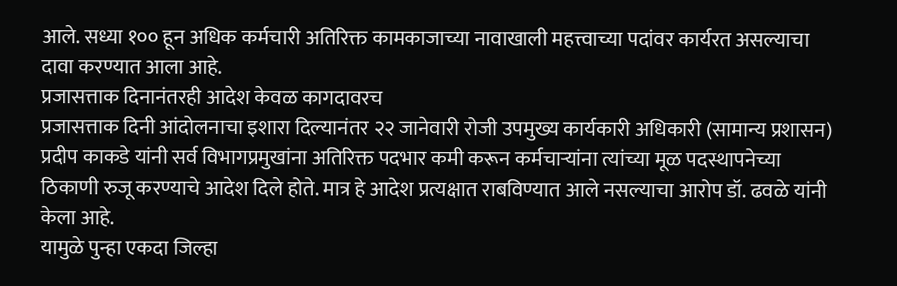आले. सध्या १०० हून अधिक कर्मचारी अतिरिक्त कामकाजाच्या नावाखाली महत्त्वाच्या पदांवर कार्यरत असल्याचा दावा करण्यात आला आहे.
प्रजासत्ताक दिनानंतरही आदेश केवळ कागदावरच
प्रजासत्ताक दिनी आंदोलनाचा इशारा दिल्यानंतर २२ जानेवारी रोजी उपमुख्य कार्यकारी अधिकारी (सामान्य प्रशासन) प्रदीप काकडे यांनी सर्व विभागप्रमुखांना अतिरिक्त पदभार कमी करून कर्मचाऱ्यांना त्यांच्या मूळ पदस्थापनेच्या ठिकाणी रुजू करण्याचे आदेश दिले होते. मात्र हे आदेश प्रत्यक्षात राबविण्यात आले नसल्याचा आरोप डॉ. ढवळे यांनी केला आहे.
यामुळे पुन्हा एकदा जिल्हा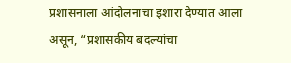प्रशासनाला आंदोलनाचा इशारा देण्यात आला असून, “प्रशासकीय बदल्यांचा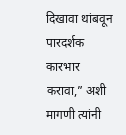दिखावा थांबवून पारदर्शक कारभार करावा,” अशी मागणी त्यांनी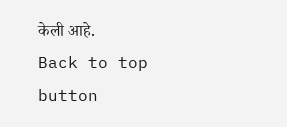केली आहे.
Back to top button